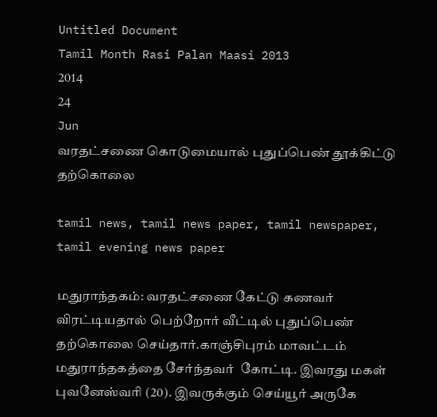Untitled Document
Tamil Month Rasi Palan Maasi 2013
2014
24
Jun
வரதட்சணை கொடுமையால் புதுப்பெண் தூக்கிட்டு தற்கொலை

tamil news, tamil news paper, tamil newspaper, tamil evening news paper

மதுராந்தகம்: வரதட்சணை கேட்டு கணவர் விரட்டியதால் பெற்றோர் வீட்டில் புதுப்பெண் தற்கொலை செய்தார்.காஞ்சிபுரம் மாவட்டம் மதுராந்தகத்தை சேர்ந்தவர்  கோட்டி. இவரது மகள் புவனேஸ்வரி (20). இவருக்கும் செய்யூர் அருகே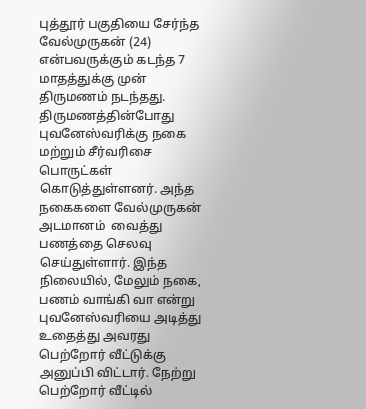புத்தூர் பகுதியை சேர்ந்த வேல்முருகன் (24) என்பவருக்கும் கடந்த 7 மாதத்துக்கு முன்  திருமணம் நடந்தது. திருமணத்தின்போது  புவனேஸ்வரிக்கு நகை மற்றும் சீர்வரிசை பொருட்கள் கொடுத்துள்ளனர். அந்த நகைகளை வேல்முருகன் அடமானம்  வைத்து பணத்தை செலவு செய்துள்ளார். இந்த நிலையில், மேலும் நகை, பணம் வாங்கி வா என்று புவனேஸ்வரியை அடித்து உதைத்து அவரது பெற்றோர் வீட்டுக்கு  அனுப்பி விட்டார். நேற்று பெற்றோர் வீட்டில்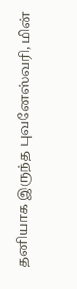தனியாக இருந்த புவனேஸ்வரி, மின்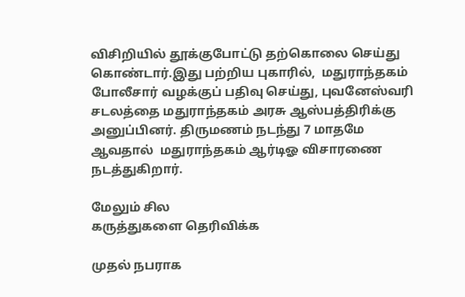விசிறியில் தூக்குபோட்டு தற்கொலை செய்து கொண்டார்.இது பற்றிய புகாரில்,  மதுராந்தகம் போலீசார் வழக்குப் பதிவு செய்து, புவனேஸ்வரி சடலத்தை மதுராந்தகம் அரசு ஆஸ்பத்திரிக்கு அனுப்பினர். திருமணம் நடந்து 7 மாதமே ஆவதால்  மதுராந்தகம் ஆர்டிஓ விசாரணை நடத்துகிறார்.

மேலும் சில
கருத்துகளை தெரிவிக்க

முதல் நபராக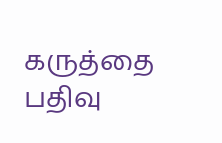கருத்தை பதிவு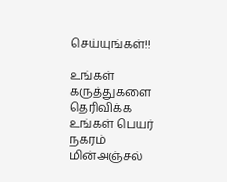செய்யுங்கள்!!

உங்கள் கருத்துகளை தெரிவிக்க
உங்கள் பெயர்
நகரம்
மின்அஞ்சல்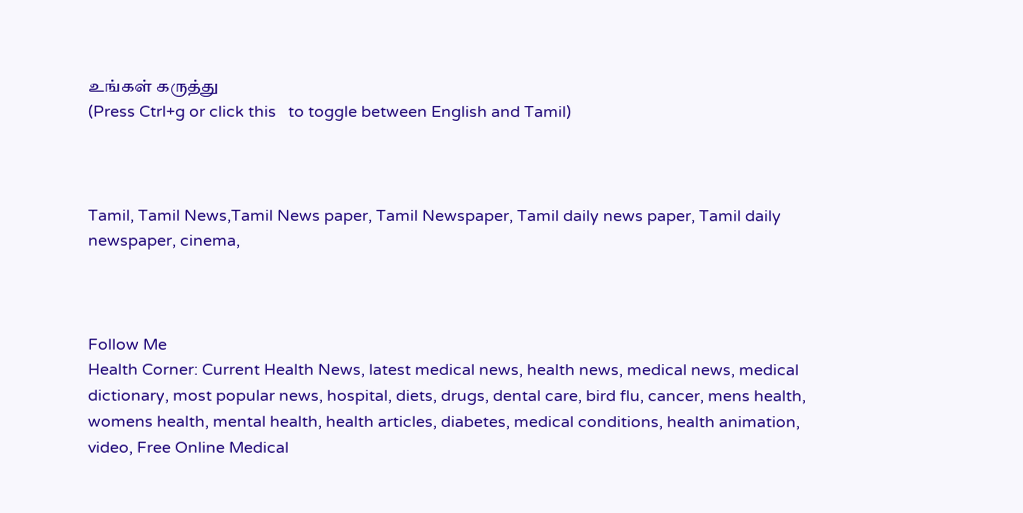உங்கள் கருத்து
(Press Ctrl+g or click this   to toggle between English and Tamil)



Tamil, Tamil News,Tamil News paper, Tamil Newspaper, Tamil daily news paper, Tamil daily newspaper, cinema,



Follow Me
Health Corner: Current Health News, latest medical news, health news, medical news, medical dictionary, most popular news, hospital, diets, drugs, dental care, bird flu, cancer, mens health, womens health, mental health, health articles, diabetes, medical conditions, health animation, video, Free Online Medical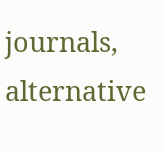journals, alternative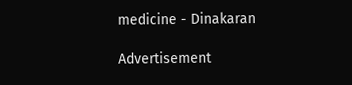medicine - Dinakaran

Advertisement